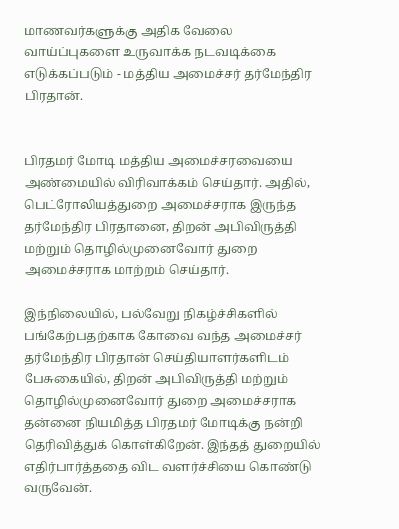மாணவர்களுக்கு அதிக வேலை வாய்ப்புகளை உருவாக்க நடவடிக்கை எடுக்கப்படும் - மத்திய அமைச்சர் தர்மேந்திர பிரதான்.


பிரதமர் மோடி மத்திய அமைச்சரவையை அண்மையில் விரிவாக்கம் செய்தார். அதில், பெட்ரோலியத்துறை அமைச்சராக இருந்த தர்மேந்திர பிரதானை, திறன் அபிவிருத்தி மற்றும் தொழில்முனைவோர் துறை அமைச்சராக மாற்றம் செய்தார்.

இந்நிலையில், பல்வேறு நிகழ்ச்சிகளில் பங்கேற்பதற்காக கோவை வந்த அமைச்சர் தர்மேந்திர பிரதான் செய்தியாளர்களிடம் பேசுகையில், திறன் அபிவிருத்தி மற்றும் தொழில்முனைவோர் துறை அமைச்சராக தன்னை நியமித்த பிரதமர் மோடிக்கு நன்றி தெரிவித்துக் கொள்கிறேன். இந்தத் துறையில் எதிர்பார்த்ததை விட வளர்ச்சியை கொண்டு வருவேன்.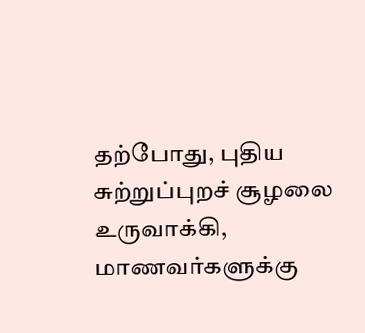தற்போது, புதிய சுற்றுப்புறச் சூழலை உருவாக்கி, மாணவர்களுக்கு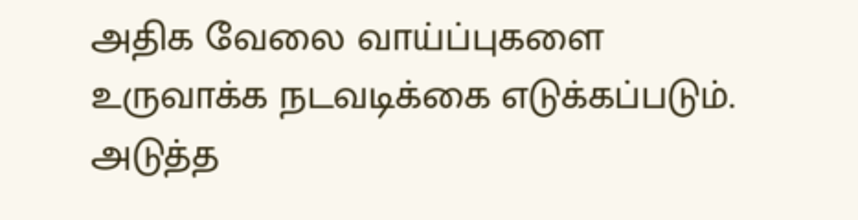அதிக வேலை வாய்ப்புகளை  உருவாக்க நடவடிக்கை எடுக்கப்படும். அடுத்த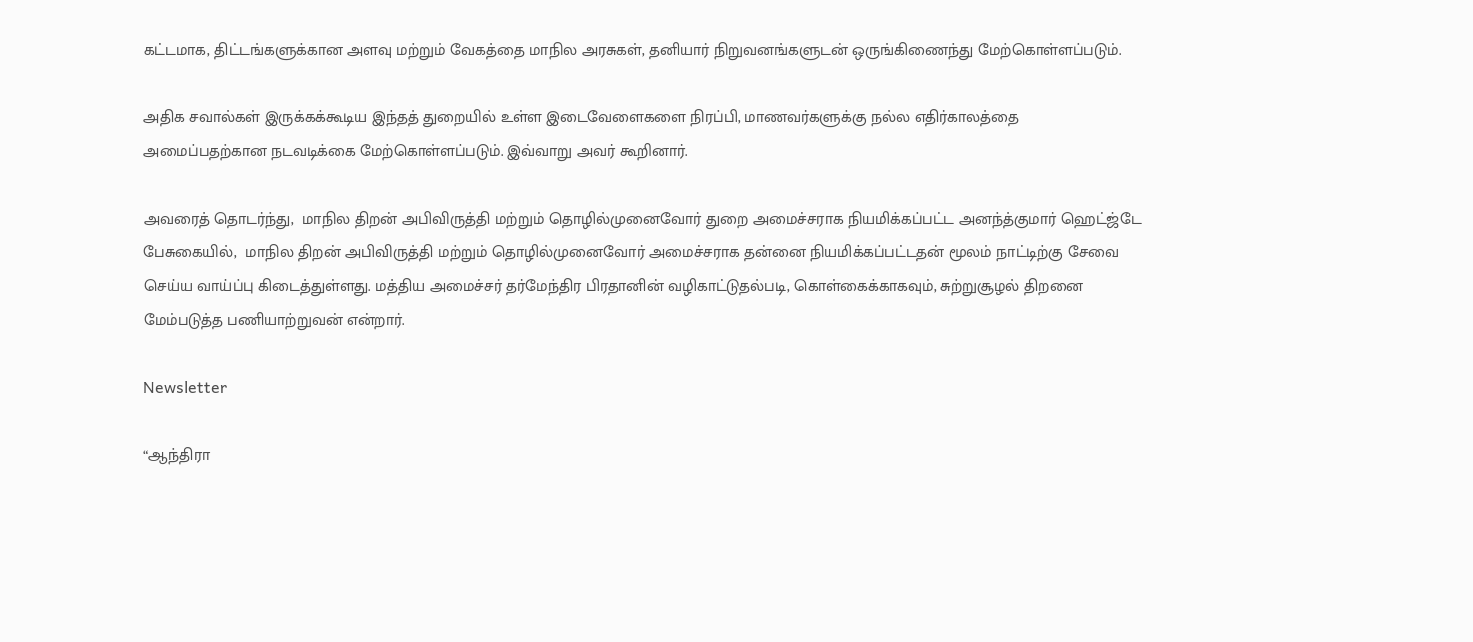கட்டமாக, திட்டங்களுக்கான அளவு மற்றும் வேகத்தை மாநில அரசுகள், தனியார் நிறுவனங்களுடன் ஒருங்கிணைந்து மேற்கொள்ளப்படும்.

அதிக சவால்கள் இருக்கக்கூடிய இந்தத் துறையில் உள்ள இடைவேளைகளை நிரப்பி, மாணவர்களுக்கு நல்ல எதிர்காலத்தை அமைப்பதற்கான நடவடிக்கை மேற்கொள்ளப்படும். இவ்வாறு அவர் கூறினார்.

அவரைத் தொடர்ந்து,  மாநில திறன் அபிவிருத்தி மற்றும் தொழில்முனைவோர் துறை அமைச்சராக நியமிக்கப்பட்ட அனந்த்குமார் ஹெட்ஜ்டே பேசுகையில்,  மாநில திறன் அபிவிருத்தி மற்றும் தொழில்முனைவோர் அமைச்சராக தன்னை நியமிக்கப்பட்டதன் மூலம் நாட்டிற்கு சேவை செய்ய வாய்ப்பு கிடைத்துள்ளது. மத்திய அமைச்சர் தர்மேந்திர பிரதானின் வழிகாட்டுதல்படி, கொள்கைக்காகவும், சுற்றுசூழல் திறனை மேம்படுத்த பணியாற்றுவன் என்றார்.

Newsletter

“ஆந்திரா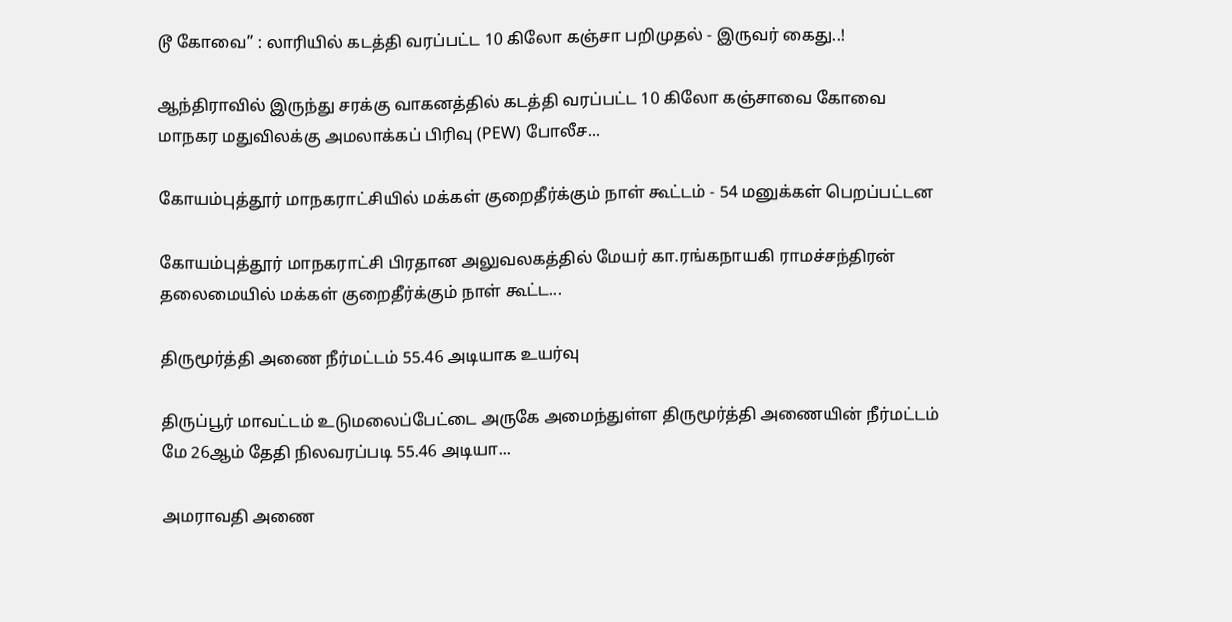டூ கோவை” : லாரியில் கடத்தி வரப்பட்ட 10 கிலோ கஞ்சா பறிமுதல் - இருவர் கைது..!

ஆந்திராவில் இருந்து சரக்கு வாகனத்தில் கடத்தி வரப்பட்ட 10 கிலோ கஞ்சாவை கோவை மாநகர மதுவிலக்கு அமலாக்கப் பிரிவு (PEW) போலீச...

கோயம்புத்தூர் மாநகராட்சியில் மக்கள் குறைதீர்க்கும் நாள் கூட்டம் - 54 மனுக்கள் பெறப்பட்டன

கோயம்புத்தூர் மாநகராட்சி பிரதான அலுவலகத்தில் மேயர் கா.ரங்கநாயகி ராமச்சந்திரன் தலைமையில் மக்கள் குறைதீர்க்கும் நாள் கூட்ட...

திருமூர்த்தி அணை நீர்மட்டம் 55.46 அடியாக உயர்வு

திருப்பூர் மாவட்டம் உடுமலைப்பேட்டை அருகே அமைந்துள்ள திருமூர்த்தி அணையின் நீர்மட்டம் மே 26ஆம் தேதி நிலவரப்படி 55.46 அடியா...

அமராவதி அணை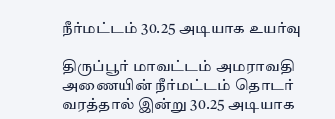நீர்மட்டம் 30.25 அடியாக உயர்வு

திருப்பூர் மாவட்டம் அமராவதி அணையின் நீர்மட்டம் தொடர் வரத்தால் இன்று 30.25 அடியாக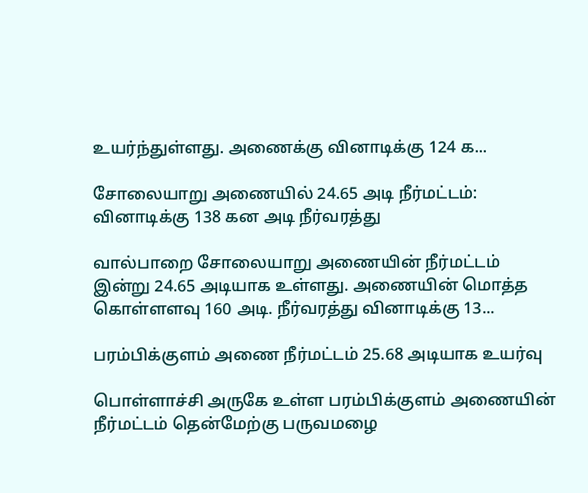உயர்ந்துள்ளது. அணைக்கு வினாடிக்கு 124 க...

சோலையாறு அணையில் 24.65 அடி நீர்மட்டம்: வினாடிக்கு 138 கன அடி நீர்வரத்து

வால்பாறை சோலையாறு அணையின் நீர்மட்டம் இன்று 24.65 அடியாக உள்ளது. அணையின் மொத்த கொள்ளளவு 160 அடி. நீர்வரத்து வினாடிக்கு 13...

பரம்பிக்குளம் அணை நீர்மட்டம் 25.68 அடியாக உயர்வு

பொள்ளாச்சி அருகே உள்ள பரம்பிக்குளம் அணையின் நீர்மட்டம் தென்மேற்கு பருவமழை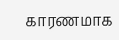காரணமாக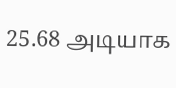25.68 அடியாக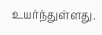உயர்ந்துள்ளது.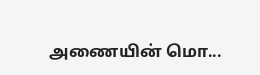அணையின் மொ...